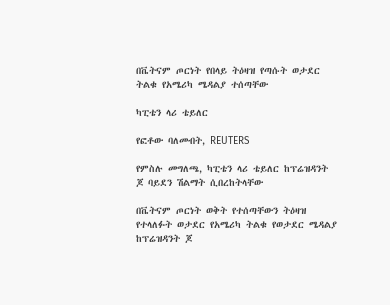በቬትናም ጦርነት የበላይ ትዕዛዝ የጣሱት ወታደር ትልቁ የአሜሪካ ሜዳልያ ተሰጣቸው

ካፒቴን ላሪ ቴይለር

የፎቶው ባለመብት, REUTERS

የምስሉ መግለጫ, ካፒቴን ላሪ ቴይለር ከፕሬዝዳንት ጆ ባይደን ሽልማት ሲበረከትላቸው

በቬትናም ጦርነት ወቅት የተሰጣቸውን ትዕዛዝ የተላለፉት ወታደር የአሜሪካ ትልቁ የወታደር ሜዳልያ ከፕሬዝዳንት ጆ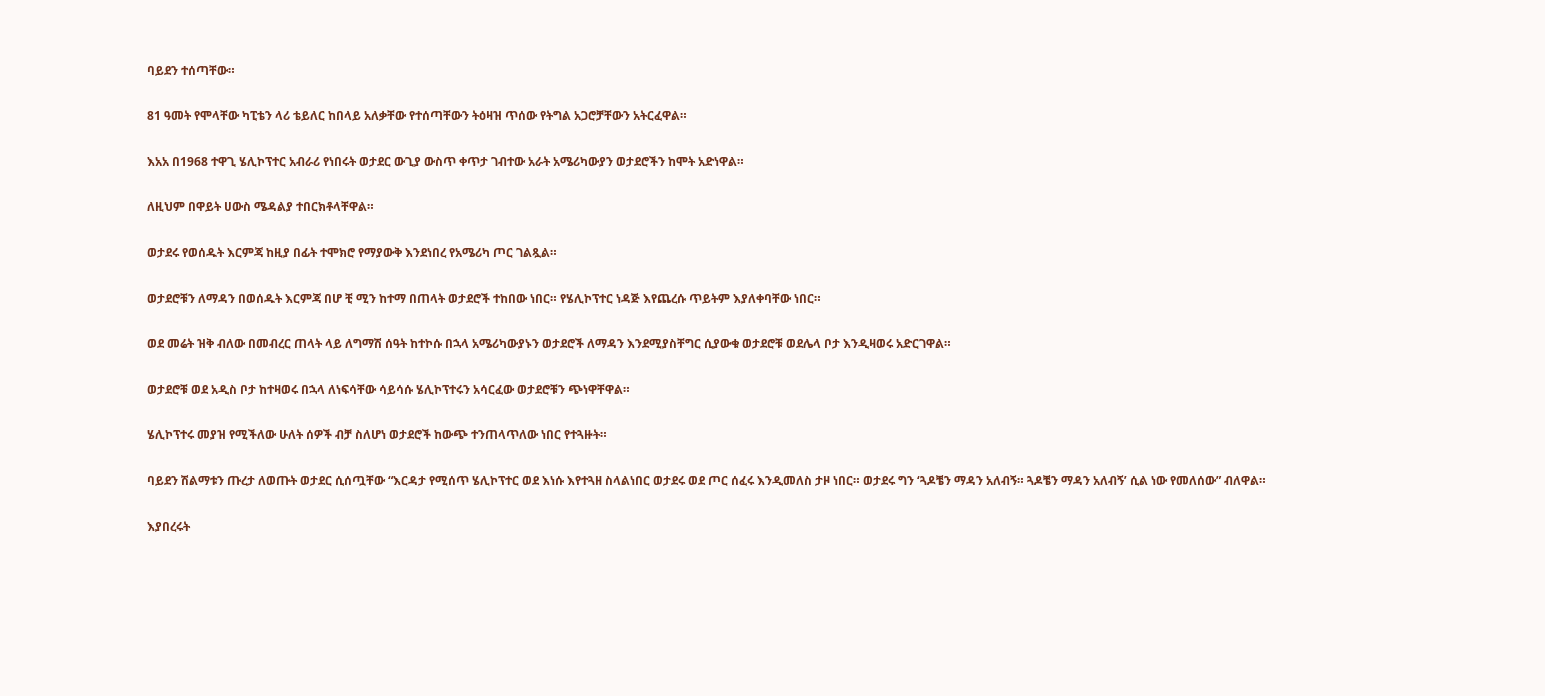ባይደን ተሰጣቸው።

81 ዓመት የሞላቸው ካፒቴን ላሪ ቴይለር ከበላይ አለቃቸው የተሰጣቸውን ትዕዛዝ ጥሰው የትግል አጋሮቻቸውን አትርፈዋል።

እአአ በ1968 ተዋጊ ሄሊኮፕተር አብራሪ የነበሩት ወታደር ውጊያ ውስጥ ቀጥታ ገብተው አራት አሜሪካውያን ወታደሮችን ከሞት አድነዋል።

ለዚህም በዋይት ሀውስ ሜዳልያ ተበርክቶላቸዋል።

ወታደሩ የወሰዱት እርምጃ ከዚያ በፊት ተሞክሮ የማያውቅ እንደነበረ የአሜሪካ ጦር ገልጿል።

ወታደሮቹን ለማዳን በወሰዱት እርምጃ በሆ ቺ ሚን ከተማ በጠላት ወታደሮች ተከበው ነበር። የሄሊኮፕተር ነዳጅ እየጨረሱ ጥይትም እያለቀባቸው ነበር።

ወደ መሬት ዝቅ ብለው በመብረር ጠላት ላይ ለግማሽ ሰዓት ከተኮሱ በኋላ አሜሪካውያኑን ወታደሮች ለማዳን እንደሚያስቸግር ሲያውቁ ወታደሮቹ ወደሌላ ቦታ እንዲዛወሩ አድርገዋል።

ወታደሮቹ ወደ አዲስ ቦታ ከተዛወሩ በኋላ ለነፍሳቸው ሳይሳሱ ሄሊኮፕተሩን አሳርፈው ወታደሮቹን ጭነዋቸዋል።

ሄሊኮፕተሩ መያዝ የሚችለው ሁለት ሰዎች ብቻ ስለሆነ ወታደሮች ከውጭ ተንጠላጥለው ነበር የተጓዙት።

ባይደን ሽልማቱን ጡረታ ለወጡት ወታደር ሲሰጧቸው “እርዳታ የሚሰጥ ሄሊኮፕተር ወደ እነሱ እየተጓዘ ስላልነበር ወታደሩ ወደ ጦር ሰፈሩ እንዲመለስ ታዞ ነበር። ወታደሩ ግን ‘ጓዶቼን ማዳን አለብኝ። ጓዶቼን ማዳን አለብኝ’ ሲል ነው የመለሰው” ብለዋል።

እያበረሩት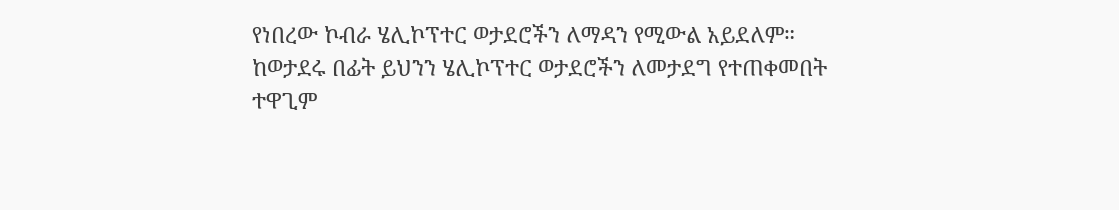የነበረው ኮብራ ሄሊኮፕተር ወታደሮችን ለማዳን የሚውል አይደለም። ከወታደሩ በፊት ይህንን ሄሊኮፕተር ወታደሮችን ለመታደግ የተጠቀመበት ተዋጊም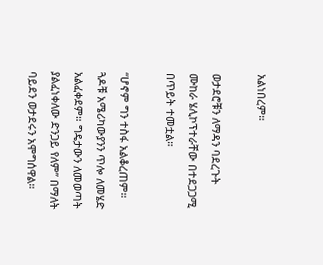አልነበረም።

ወታደሮቹን ለማዳን ባደረጉት ሙከራ ሄሊኮፕተራቸው በተደጋጋሚ በጥይት ተመቷል።

“ሆኖም ግን ተስፋ አልቆረጠም። ጓዶቹ አሜሪካውያንን ጥሎ ለመሄድ አልፈቀደም። ግዴታውን ለመወጣት ያልፈነቀለው ድንጋይ የለም” በማለት ባይደን ወታደሩን አሞግሰዋል።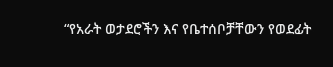“የአራት ወታደሮችን እና የቤተሰቦቻቸውን የወደፊት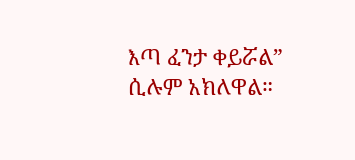እጣ ፈንታ ቀይሯል” ሲሉም አክለዋል።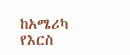ከአሜሪካ የእርስ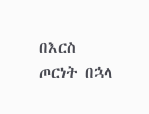በእርስ ጦርነት በኋላ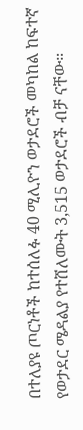በተለያዩ ጦርነቶች ከተሰለፉ 40 ሚሊዮን ወታደሮች መካከል ከፍተኛ የወታደር ሜዳልያ የተሸለሙት 3,515 ወታደሮች ብቻ ናቸው።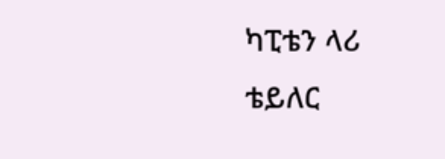ካፒቴን ላሪ ቴይለር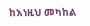ከእነዚህ መካከል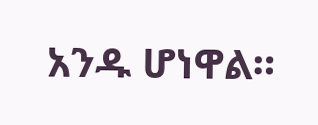አንዱ ሆነዋል።